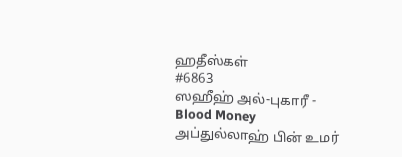ஹதீஸ்கள்
#6863
ஸஹீஹ் அல்-புகாரீ - Blood Money
அப்துல்லாஹ் பின் உமர்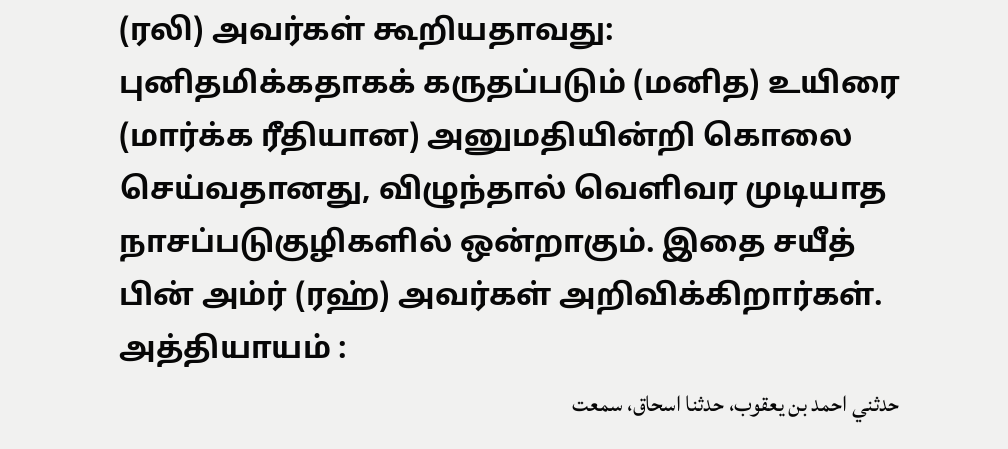(ரலி) அவர்கள் கூறியதாவது: புனிதமிக்கதாகக் கருதப்படும் (மனித) உயிரை (மார்க்க ரீதியான) அனுமதியின்றி கொலை செய்வதானது, விழுந்தால் வெளிவர முடியாத நாசப்படுகுழிகளில் ஒன்றாகும். இதை சயீத் பின் அம்ர் (ரஹ்) அவர்கள் அறிவிக்கிறார்கள். அத்தியாயம் :
حدثني احمد بن يعقوب، حدثنا اسحاق، سمعت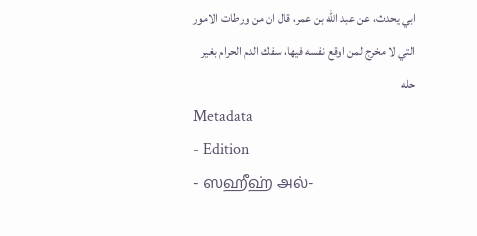ابي يحدث، عن عبد الله بن عمر، قال ان من ورطات الامور التي لا مخرج لمن اوقع نفسه فيها، سفك الدم الحرام بغير حله
Metadata
- Edition
- ஸஹீஹ் அல்-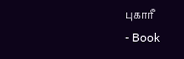புகாரீ
- Book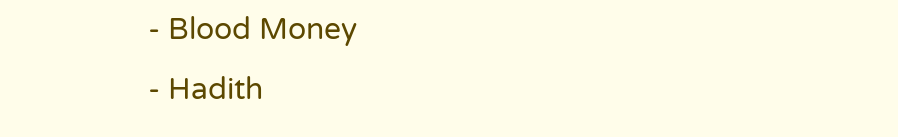- Blood Money
- Hadith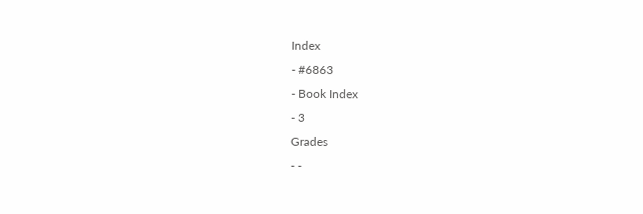Index
- #6863
- Book Index
- 3
Grades
- -